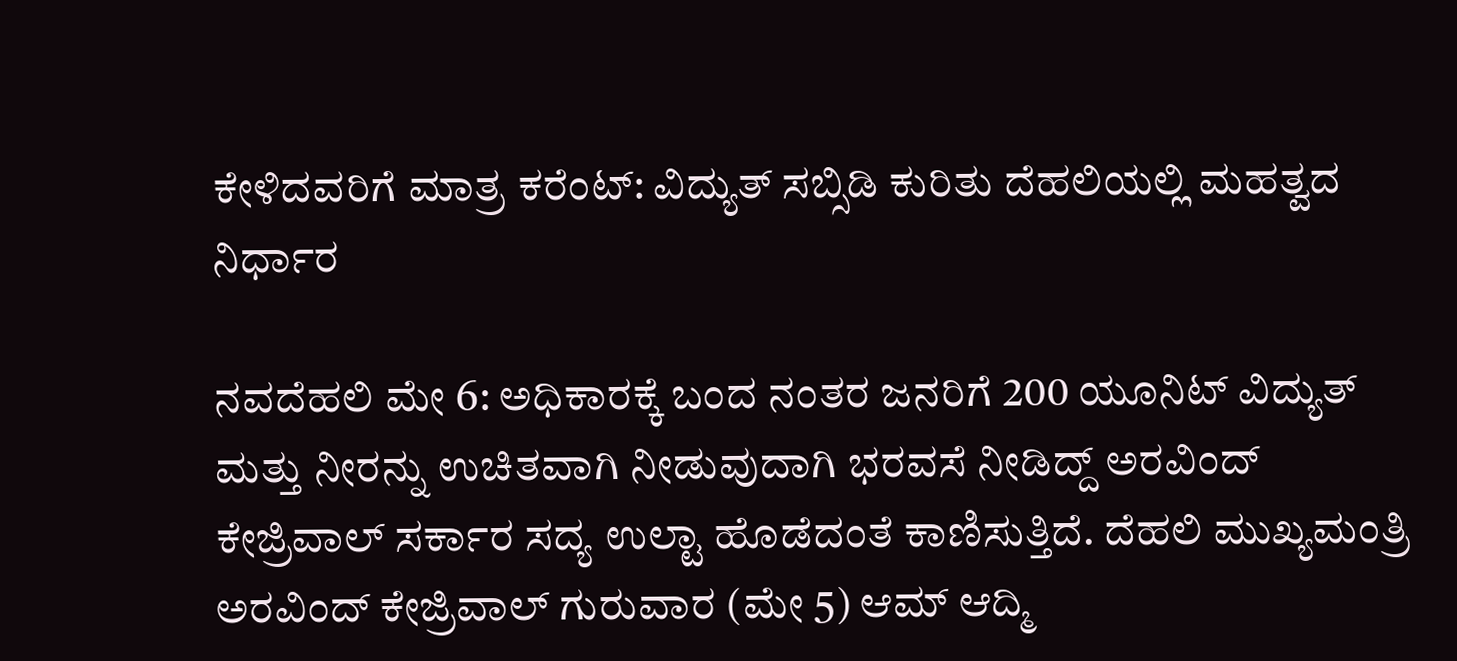ಕೇಳಿದವರಿಗೆ ಮಾತ್ರ ಕರೆಂಟ್: ವಿದ್ಯುತ್ ಸಬ್ಸಿಡಿ ಕುರಿತು ದೆಹಲಿಯಲ್ಲಿ ಮಹತ್ವದ ನಿರ್ಧಾರ

ನವದೆಹಲಿ ಮೇ 6: ಅಧಿಕಾರಕ್ಕೆ ಬಂದ ನಂತರ ಜನರಿಗೆ 200 ಯೂನಿಟ್ ವಿದ್ಯುತ್ ಮತ್ತು ನೀರನ್ನು ಉಚಿತವಾಗಿ ನೀಡುವುದಾಗಿ ಭರವಸೆ ನೀಡಿದ್ದ್ ಅರವಿಂದ್ ಕೇಜ್ರಿವಾಲ್ ಸರ್ಕಾರ ಸದ್ಯ ಉಲ್ಟಾ ಹೊಡೆದಂತೆ ಕಾಣಿಸುತ್ತಿದೆ. ದೆಹಲಿ ಮುಖ್ಯಮಂತ್ರಿ ಅರವಿಂದ್ ಕೇಜ್ರಿವಾಲ್ ಗುರುವಾರ (ಮೇ 5) ಆಮ್ ಆದ್ಮಿ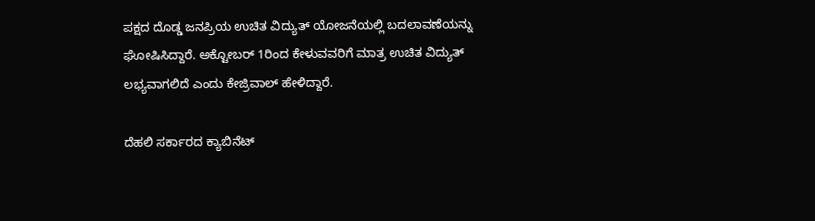ಪಕ್ಷದ ದೊಡ್ಡ ಜನಪ್ರಿಯ ಉಚಿತ ವಿದ್ಯುತ್ ಯೋಜನೆಯಲ್ಲಿ ಬದಲಾವಣೆಯನ್ನು ಘೋಷಿಸಿದ್ದಾರೆ. ಅಕ್ಟೋಬರ್ 1ರಿಂದ ಕೇಳುವವರಿಗೆ ಮಾತ್ರ ಉಚಿತ ವಿದ್ಯುತ್ ಲಭ್ಯವಾಗಲಿದೆ ಎಂದು ಕೇಜ್ರಿವಾಲ್ ಹೇಳಿದ್ದಾರೆ.

ದೆಹಲಿ ಸರ್ಕಾರದ ಕ್ಯಾಬಿನೆಟ್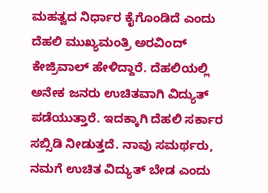ಮಹತ್ವದ ನಿರ್ಧಾರ ಕೈಗೊಂಡಿದೆ ಎಂದು ದೆಹಲಿ ಮುಖ್ಯಮಂತ್ರಿ ಅರವಿಂದ್ ಕೇಜ್ರಿವಾಲ್ ಹೇಳಿದ್ದಾರೆ. ದೆಹಲಿಯಲ್ಲಿ ಅನೇಕ ಜನರು ಉಚಿತವಾಗಿ ವಿದ್ಯುತ್ ಪಡೆಯುತ್ತಾರೆ. ಇದಕ್ಕಾಗಿ ದೆಹಲಿ ಸರ್ಕಾರ ಸಬ್ಸಿಡಿ ನೀಡುತ್ತದೆ. ನಾವು ಸಮರ್ಥರು, ನಮಗೆ ಉಚಿತ ವಿದ್ಯುತ್ ಬೇಡ ಎಂದು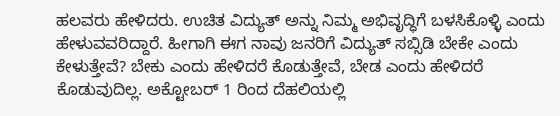ಹಲವರು ಹೇಳಿದರು. ಉಚಿತ ವಿದ್ಯುತ್‌ ಅನ್ನು ನಿಮ್ಮ ಅಭಿವೃದ್ಧಿಗೆ ಬಳಸಿಕೊಳ್ಳಿ ಎಂದು ಹೇಳುವವರಿದ್ದಾರೆ. ಹೀಗಾಗಿ ಈಗ ನಾವು ಜನರಿಗೆ ವಿದ್ಯುತ್ ಸಬ್ಸಿಡಿ ಬೇಕೇ ಎಂದು ಕೇಳುತ್ತೇವೆ? ಬೇಕು ಎಂದು ಹೇಳಿದರೆ ಕೊಡುತ್ತೇವೆ, ಬೇಡ ಎಂದು ಹೇಳಿದರೆ ಕೊಡುವುದಿಲ್ಲ. ಅಕ್ಟೋಬರ್ 1 ರಿಂದ ದೆಹಲಿಯಲ್ಲಿ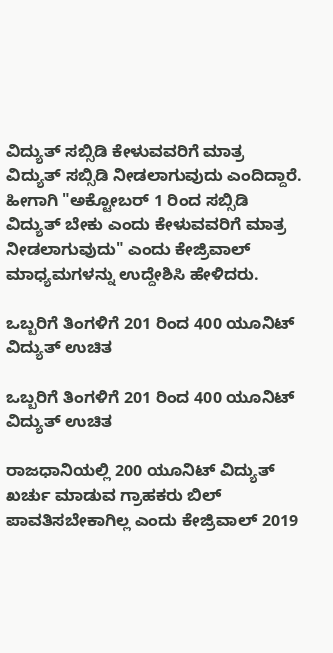ವಿದ್ಯುತ್ ಸಬ್ಸಿಡಿ ಕೇಳುವವರಿಗೆ ಮಾತ್ರ ವಿದ್ಯುತ್ ಸಬ್ಸಿಡಿ ನೀಡಲಾಗುವುದು ಎಂದಿದ್ದಾರೆ. ಹೀಗಾಗಿ "ಅಕ್ಟೋಬರ್ 1 ರಿಂದ ಸಬ್ಸಿಡಿ ವಿದ್ಯುತ್ ಬೇಕು ಎಂದು ಕೇಳುವವರಿಗೆ ಮಾತ್ರ ನೀಡಲಾಗುವುದು" ಎಂದು ಕೇಜ್ರಿವಾಲ್ ಮಾಧ್ಯಮಗಳನ್ನು ಉದ್ದೇಶಿಸಿ ಹೇಳಿದರು.

ಒಬ್ಬರಿಗೆ ತಿಂಗಳಿಗೆ 201 ರಿಂದ 400 ಯೂನಿಟ್ ವಿದ್ಯುತ್ ಉಚಿತ

ಒಬ್ಬರಿಗೆ ತಿಂಗಳಿಗೆ 201 ರಿಂದ 400 ಯೂನಿಟ್ ವಿದ್ಯುತ್ ಉಚಿತ

ರಾಜಧಾನಿಯಲ್ಲಿ 200 ಯೂನಿಟ್ ವಿದ್ಯುತ್ ಖರ್ಚು ಮಾಡುವ ಗ್ರಾಹಕರು ಬಿಲ್ ಪಾವತಿಸಬೇಕಾಗಿಲ್ಲ ಎಂದು ಕೇಜ್ರಿವಾಲ್ 2019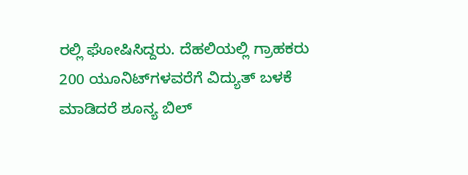ರಲ್ಲಿ ಘೋಷಿಸಿದ್ದರು. ದೆಹಲಿಯಲ್ಲಿ ಗ್ರಾಹಕರು 200 ಯೂನಿಟ್‌ಗಳವರೆಗೆ ವಿದ್ಯುತ್ ಬಳಕೆ ಮಾಡಿದರೆ ಶೂನ್ಯ ಬಿಲ್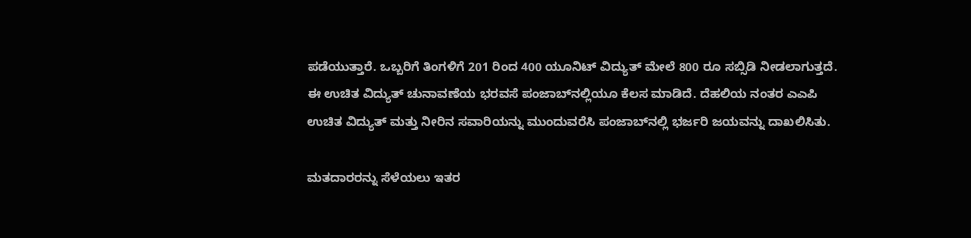ಪಡೆಯುತ್ತಾರೆ. ಒಬ್ಬರಿಗೆ ತಿಂಗಳಿಗೆ 201 ರಿಂದ 400 ಯೂನಿಟ್ ವಿದ್ಯುತ್ ಮೇಲೆ 800 ರೂ ಸಬ್ಸಿಡಿ ನೀಡಲಾಗುತ್ತದೆ. ಈ ಉಚಿತ ವಿದ್ಯುತ್ ಚುನಾವಣೆಯ ಭರವಸೆ ಪಂಜಾಬ್‌ನಲ್ಲಿಯೂ ಕೆಲಸ ಮಾಡಿದೆ. ದೆಹಲಿಯ ನಂತರ ಎಎಪಿ ಉಚಿತ ವಿದ್ಯುತ್ ಮತ್ತು ನೀರಿನ ಸವಾರಿಯನ್ನು ಮುಂದುವರೆಸಿ ಪಂಜಾಬ್‌ನಲ್ಲಿ ಭರ್ಜರಿ ಜಯವನ್ನು ದಾಖಲಿಸಿತು.

ಮತದಾರರನ್ನು ಸೆಳೆಯಲು ಇತರ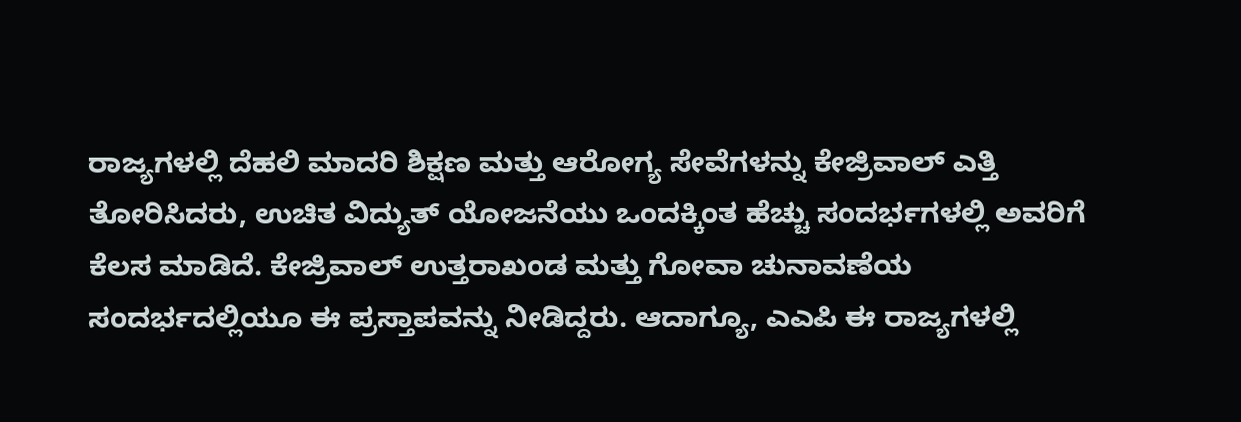ರಾಜ್ಯಗಳಲ್ಲಿ ದೆಹಲಿ ಮಾದರಿ ಶಿಕ್ಷಣ ಮತ್ತು ಆರೋಗ್ಯ ಸೇವೆಗಳನ್ನು ಕೇಜ್ರಿವಾಲ್ ಎತ್ತಿ ತೋರಿಸಿದರು, ಉಚಿತ ವಿದ್ಯುತ್ ಯೋಜನೆಯು ಒಂದಕ್ಕಿಂತ ಹೆಚ್ಚು ಸಂದರ್ಭಗಳಲ್ಲಿ ಅವರಿಗೆ ಕೆಲಸ ಮಾಡಿದೆ. ಕೇಜ್ರಿವಾಲ್ ಉತ್ತರಾಖಂಡ ಮತ್ತು ಗೋವಾ ಚುನಾವಣೆಯ ಸಂದರ್ಭದಲ್ಲಿಯೂ ಈ ಪ್ರಸ್ತಾಪವನ್ನು ನೀಡಿದ್ದರು. ಆದಾಗ್ಯೂ, ಎಎಪಿ ಈ ರಾಜ್ಯಗಳಲ್ಲಿ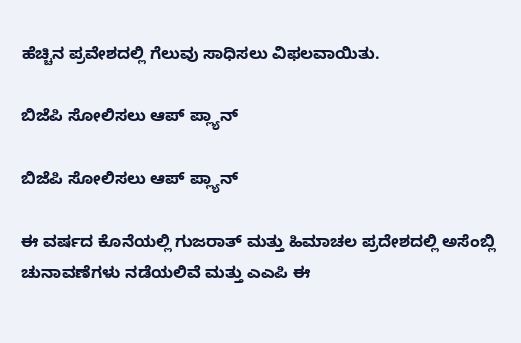ಹೆಚ್ಚಿನ ಪ್ರವೇಶದಲ್ಲಿ ಗೆಲುವು ಸಾಧಿಸಲು ವಿಫಲವಾಯಿತು.

ಬಿಜೆಪಿ ಸೋಲಿಸಲು ಆಪ್ ಪ್ಲ್ಯಾನ್

ಬಿಜೆಪಿ ಸೋಲಿಸಲು ಆಪ್ ಪ್ಲ್ಯಾನ್

ಈ ವರ್ಷದ ಕೊನೆಯಲ್ಲಿ ಗುಜರಾತ್ ಮತ್ತು ಹಿಮಾಚಲ ಪ್ರದೇಶದಲ್ಲಿ ಅಸೆಂಬ್ಲಿ ಚುನಾವಣೆಗಳು ನಡೆಯಲಿವೆ ಮತ್ತು ಎಎಪಿ ಈ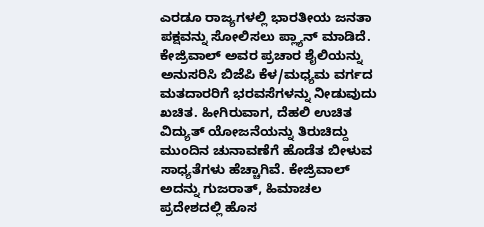ಎರಡೂ ರಾಜ್ಯಗಳಲ್ಲಿ ಭಾರತೀಯ ಜನತಾ ಪಕ್ಷವನ್ನು ಸೋಲಿಸಲು ಪ್ಲ್ಯಾನ್ ಮಾಡಿದೆ. ಕೇಜ್ರಿವಾಲ್ ಅವರ ಪ್ರಚಾರ ಶೈಲಿಯನ್ನು ಅನುಸರಿಸಿ ಬಿಜೆಪಿ ಕೆಳ/ಮಧ್ಯಮ ವರ್ಗದ ಮತದಾರರಿಗೆ ಭರವಸೆಗಳನ್ನು ನೀಡುವುದು ಖಚಿತ. ಹೀಗಿರುವಾಗ, ದೆಹಲಿ ಉಚಿತ ವಿದ್ಯುತ್ ಯೋಜನೆಯನ್ನು ತಿರುಚಿದ್ದು ಮುಂದಿನ ಚುನಾವಣೆಗೆ ಹೊಡೆತ ಬೀಳುವ ಸಾಧ್ಯತೆಗಳು ಹೆಚ್ಚಾಗಿವೆ. ಕೇಜ್ರಿವಾಲ್ ಅದನ್ನು ಗುಜರಾತ್, ಹಿಮಾಚಲ ಪ್ರದೇಶದಲ್ಲಿ ಹೊಸ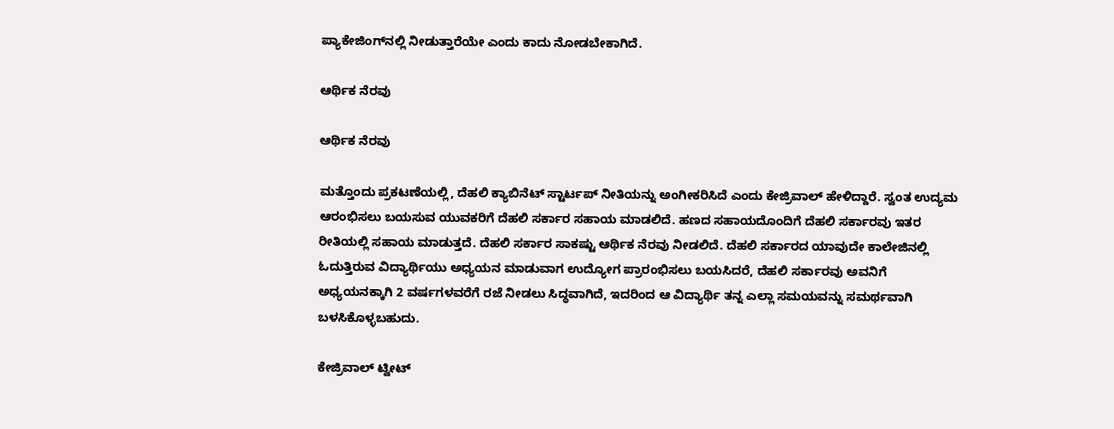ಪ್ಯಾಕೇಜಿಂಗ್‌ನಲ್ಲಿ ನೀಡುತ್ತಾರೆಯೇ ಎಂದು ಕಾದು ನೋಡಬೇಕಾಗಿದೆ.

ಆರ್ಥಿಕ ನೆರವು

ಆರ್ಥಿಕ ನೆರವು

ಮತ್ತೊಂದು ಪ್ರಕಟಣೆಯಲ್ಲಿ, ದೆಹಲಿ ಕ್ಯಾಬಿನೆಟ್ ಸ್ಟಾರ್ಟಪ್ ನೀತಿಯನ್ನು ಅಂಗೀಕರಿಸಿದೆ ಎಂದು ಕೇಜ್ರಿವಾಲ್ ಹೇಳಿದ್ದಾರೆ. ಸ್ವಂತ ಉದ್ಯಮ ಆರಂಭಿಸಲು ಬಯಸುವ ಯುವಕರಿಗೆ ದೆಹಲಿ ಸರ್ಕಾರ ಸಹಾಯ ಮಾಡಲಿದೆ. ಹಣದ ಸಹಾಯದೊಂದಿಗೆ ದೆಹಲಿ ಸರ್ಕಾರವು ಇತರ ರೀತಿಯಲ್ಲಿ ಸಹಾಯ ಮಾಡುತ್ತದೆ. ದೆಹಲಿ ಸರ್ಕಾರ ಸಾಕಷ್ಟು ಆರ್ಥಿಕ ನೆರವು ನೀಡಲಿದೆ. ದೆಹಲಿ ಸರ್ಕಾರದ ಯಾವುದೇ ಕಾಲೇಜಿನಲ್ಲಿ ಓದುತ್ತಿರುವ ವಿದ್ಯಾರ್ಥಿಯು ಅಧ್ಯಯನ ಮಾಡುವಾಗ ಉದ್ಯೋಗ ಪ್ರಾರಂಭಿಸಲು ಬಯಸಿದರೆ, ದೆಹಲಿ ಸರ್ಕಾರವು ಅವನಿಗೆ ಅಧ್ಯಯನಕ್ಕಾಗಿ 2 ವರ್ಷಗಳವರೆಗೆ ರಜೆ ನೀಡಲು ಸಿದ್ಧವಾಗಿದೆ, ಇದರಿಂದ ಆ ವಿದ್ಯಾರ್ಥಿ ತನ್ನ ಎಲ್ಲಾ ಸಮಯವನ್ನು ಸಮರ್ಥವಾಗಿ ಬಳಸಿಕೊಳ್ಳಬಹುದು.

ಕೇಜ್ರಿವಾಲ್ ಟ್ವೀಟ್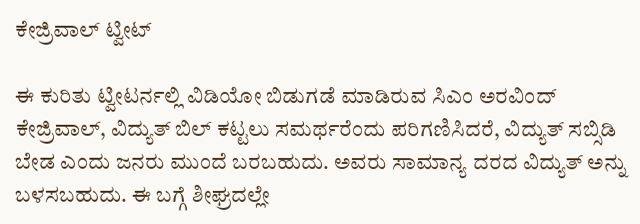ಕೇಜ್ರಿವಾಲ್ ಟ್ವೀಟ್

ಈ ಕುರಿತು ಟ್ವೀಟರ್ನಲ್ಲಿ ವಿಡಿಯೋ ಬಿಡುಗಡೆ ಮಾಡಿರುವ ಸಿಎಂ ಅರವಿಂದ್ ಕೇಜ್ರಿವಾಲ್, ವಿದ್ಯುತ್ ಬಿಲ್ ಕಟ್ಟಲು ಸಮರ್ಥರೆಂದು ಪರಿಗಣಿಸಿದರೆ, ವಿದ್ಯುತ್ ಸಬ್ಸಿಡಿ ಬೇಡ ಎಂದು ಜನರು ಮುಂದೆ ಬರಬಹುದು. ಅವರು ಸಾಮಾನ್ಯ ದರದ ವಿದ್ಯುತ್ ಅನ್ನು ಬಳಸಬಹುದು. ಈ ಬಗ್ಗೆ ಶೀಘ್ರದಲ್ಲೇ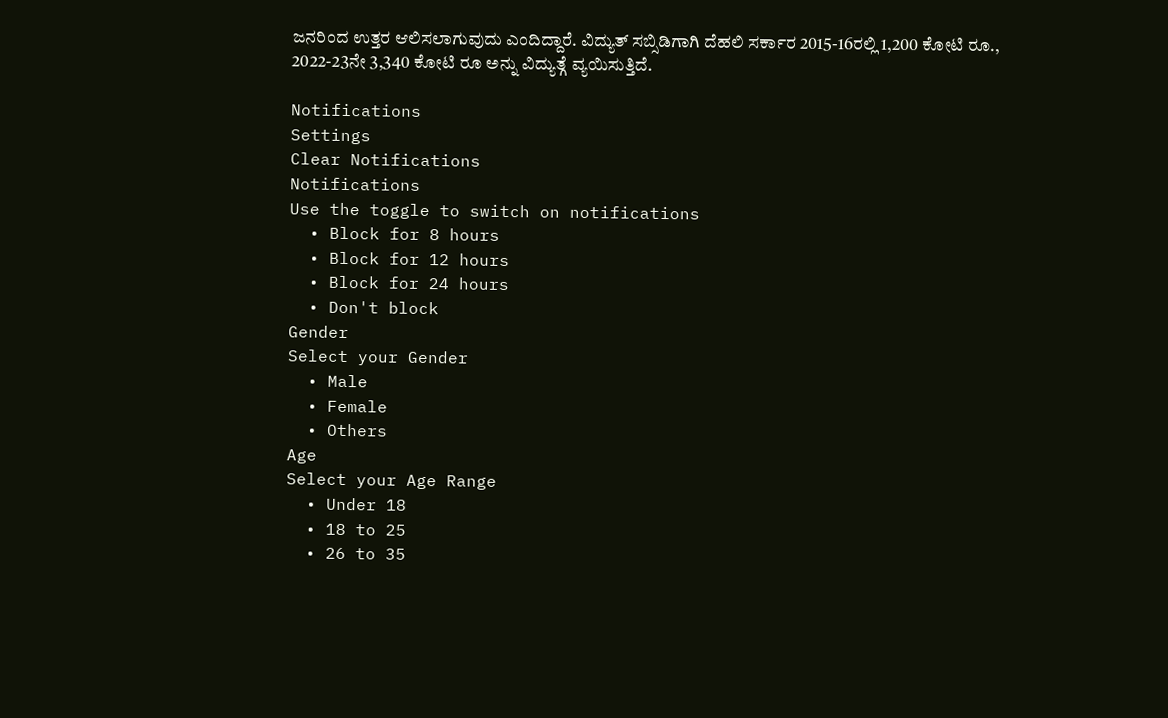ಜನರಿಂದ ಉತ್ತರ ಆಲಿಸಲಾಗುವುದು ಎಂದಿದ್ದಾರೆ. ವಿದ್ಯುತ್ ಸಬ್ಸಿಡಿಗಾಗಿ ದೆಹಲಿ ಸರ್ಕಾರ 2015-16ರಲ್ಲಿ 1,200 ಕೋಟಿ ರೂ., 2022-23ನೇ 3,340 ಕೋಟಿ ರೂ ಅನ್ನು ವಿದ್ಯುತ್ಗೆ ವ್ಯಯಿಸುತ್ತಿದೆ.

Notifications
Settings
Clear Notifications
Notifications
Use the toggle to switch on notifications
  • Block for 8 hours
  • Block for 12 hours
  • Block for 24 hours
  • Don't block
Gender
Select your Gender
  • Male
  • Female
  • Others
Age
Select your Age Range
  • Under 18
  • 18 to 25
  • 26 to 35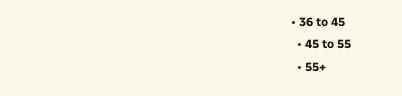• 36 to 45
  • 45 to 55
  • 55+